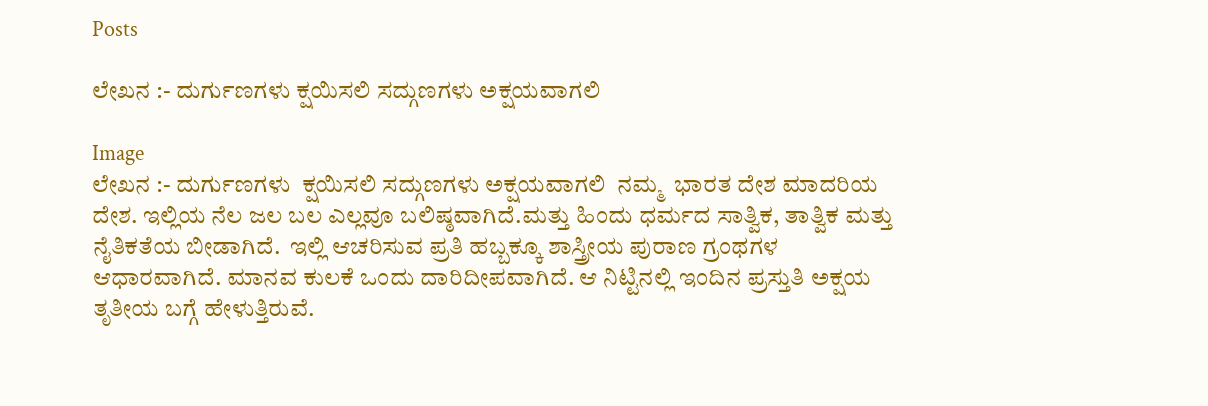Posts

ಲೇಖನ :- ದುರ್ಗುಣಗಳು ಕ್ಷಯಿಸಲಿ ಸದ್ಗುಣಗಳು ಅಕ್ಷಯವಾಗಲಿ

Image
ಲೇಖನ :- ದುರ್ಗುಣಗಳು  ಕ್ಷಯಿಸಲಿ ಸದ್ಗುಣಗಳು ಅಕ್ಷಯವಾಗಲಿ  ನಮ್ಮ  ಭಾರತ ದೇಶ ಮಾದರಿಯ ದೇಶ. ಇಲ್ಲಿಯ ನೆಲ ಜಲ ಬಲ ಎಲ್ಲವೂ ಬಲಿಷ್ಠವಾಗಿದೆ.ಮತ್ತು ಹಿಂದು ಧರ್ಮದ ಸಾತ್ವಿಕ, ತಾತ್ವಿಕ ಮತ್ತು ನೈತಿಕತೆಯ ಬೀಡಾಗಿದೆ.  ಇಲ್ಲಿ ಆಚರಿಸುವ ಪ್ರತಿ ಹಬ್ಬಕ್ಕೂ ಶಾಸ್ತ್ರೀಯ ಪುರಾಣ ಗ್ರಂಥಗಳ ಆಧಾರವಾಗಿದೆ. ಮಾನವ ಕುಲಕೆ ಒಂದು ದಾರಿದೀಪವಾಗಿದೆ. ಆ ನಿಟ್ಟಿನಲ್ಲಿ ಇಂದಿನ ಪ್ರಸ್ತುತಿ ಅಕ್ಷಯ ತೃತೀಯ ಬಗ್ಗೆ ಹೇಳುತ್ತಿರುವೆ.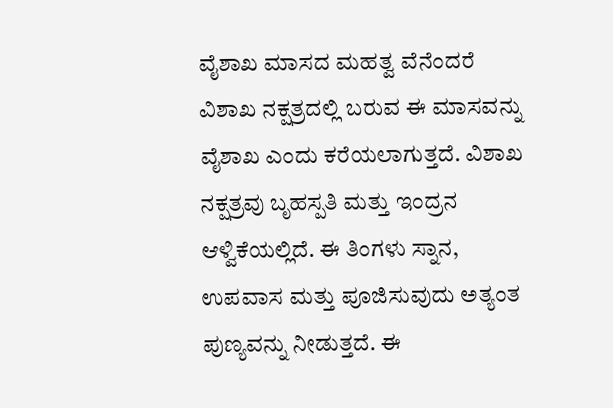ವೈಶಾಖ ಮಾಸದ ಮಹತ್ವ ವೆನೆಂದರೆ  ವಿಶಾಖ ನಕ್ಷತ್ರದಲ್ಲಿ ಬರುವ ಈ ಮಾಸವನ್ನು ವೈಶಾಖ ಎಂದು ಕರೆಯಲಾಗುತ್ತದೆ. ವಿಶಾಖ ನಕ್ಷತ್ರವು ಬೃಹಸ್ಪತಿ ಮತ್ತು ಇಂದ್ರನ ಆಳ್ವಿಕೆಯಲ್ಲಿದೆ. ಈ ತಿಂಗಳು ಸ್ನಾನ, ಉಪವಾಸ ಮತ್ತು ಪೂಜಿಸುವುದು ಅತ್ಯಂತ ಪುಣ್ಯವನ್ನು ನೀಡುತ್ತದೆ. ಈ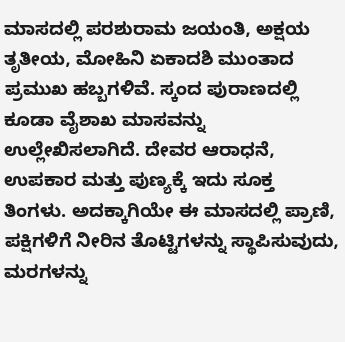ಮಾಸದಲ್ಲಿ ಪರಶುರಾಮ ಜಯಂತಿ, ಅಕ್ಷಯ ತೃತೀಯ, ಮೋಹಿನಿ ಏಕಾದಶಿ ಮುಂತಾದ ಪ್ರಮುಖ ಹಬ್ಬಗಳಿವೆ. ಸ್ಕಂದ ಪುರಾಣದಲ್ಲಿ ಕೂಡಾ ವೈಶಾಖ ಮಾಸವನ್ನು ಉಲ್ಲೇಖಿಸಲಾಗಿದೆ. ದೇವರ ಆರಾಧನೆ, ಉಪಕಾರ ಮತ್ತು ಪುಣ್ಯಕ್ಕೆ ಇದು ಸೂಕ್ತ ತಿಂಗಳು. ಅದಕ್ಕಾಗಿಯೇ ಈ ಮಾಸದಲ್ಲಿ ಪ್ರಾಣಿ, ಪಕ್ಷಿಗಳಿಗೆ ನೀರಿನ ತೊಟ್ಟಿಗಳನ್ನು ಸ್ಥಾಪಿಸುವುದು, ಮರಗಳನ್ನು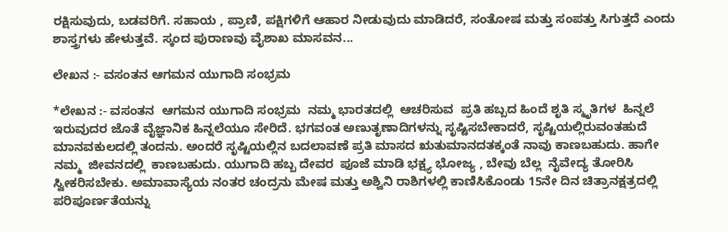ರಕ್ಷಿಸುವುದು, ಬಡವರಿಗೆ. ಸಹಾಯ , ಪ್ರಾಣಿ, ಪಕ್ಷಿಗಳಿಗೆ ಆಹಾರ ನೀಡುವುದು ಮಾಡಿದರೆ, ಸಂತೋಷ ಮತ್ತು ಸಂಪತ್ತು ಸಿಗುತ್ತದೆ ಎಂದು ಶಾಸ್ತ್ರಗಳು ಹೇಳುತ್ತವೆ. ಸ್ಕಂದ ಪುರಾಣವು ವೈಶಾಖ ಮಾಸವನ...

ಲೇಖನ :- ವಸಂತನ ಆಗಮನ ಯುಗಾದಿ ಸಂಭ್ರಮ

*ಲೇಖನ :- ವಸಂತನ  ಆಗಮನ ಯುಗಾದಿ ಸಂಭ್ರಮ  ನಮ್ಮ ಭಾರತದಲ್ಲಿ  ಆಚರಿಸುವ  ಪ್ರತಿ ಹಬ್ಬದ ಹಿಂದೆ ಶೃತಿ ಸ್ಮೃತಿಗಳ  ಹಿನ್ನಲೆ ಇರುವುದರ ಜೊತೆ ವೈಜ್ಞಾನಿಕ ಹಿನ್ನಲೆಯೂ ಸೇರಿದೆ. ಭಗವಂತ ಅಣುತೃಣಾದಿಗಳನ್ನು ಸೃಷ್ಟಿಸಬೇಕಾದರೆ, ಸೃಷ್ಟಿಯಲ್ಲಿರುವಂತಹುದೆ ಮಾನವಕುಲದಲ್ಲಿ ತಂದನು. ಅಂದರೆ ಸೃಷ್ಟಿಯಲ್ಲಿನ ಬದಲಾವಣೆ ಪ್ರತಿ ಮಾಸದ ಋತುಮಾನದತಕ್ಕಂತೆ ನಾವು ಕಾಣಬಹುದು. ಹಾಗೇ  ನಮ್ಮ  ಜೀವನದಲ್ಲಿ  ಕಾಣಬಹುದು. ಯುಗಾದಿ ಹಬ್ಬ ದೇವರ  ಪೂಜೆ ಮಾಡಿ ಭಕ್ಷ್ಯ ಭೋಜ್ಯ , ಬೇವು ಬೆಲ್ಲ  ನೈವೇದ್ಯ ತೋರಿಸಿ ಸ್ವೀಕರಿಸಬೇಕು. ಅಮಾವಾಸ್ಯೆಯ ನಂತರ ಚಂದ್ರನು ಮೇಷ ಮತ್ತು ಅಶ್ವಿನಿ ರಾಶಿಗಳಲ್ಲಿ ಕಾಣಿಸಿಕೊಂಡು 15ನೇ ದಿನ ಚಿತ್ರಾನಕ್ಷತ್ರದಲ್ಲಿ ಪರಿಪೂರ್ಣತೆಯನ್ನು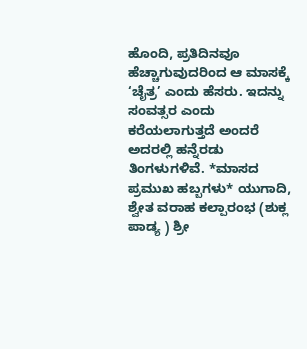ಹೊಂದಿ, ಪ್ರತಿದಿನವೂ ಹೆಚ್ಚಾಗುವುದರಿಂದ ಆ ಮಾಸಕ್ಕೆ ‘ಚೈತ್ರ’ ಎಂದು ಹೆಸರು. ಇದನ್ನು ಸಂವತ್ಸರ ಎಂದು ಕರೆಯಲಾಗುತ್ತದೆ ಅಂದರೆ ಅದರಲ್ಲಿ ಹನ್ನೆರಡು ತಿಂಗಳುಗಳಿವೆ. *ಮಾಸದ ಪ್ರಮುಖ ಹಬ್ಬಗಳು* ಯುಗಾದಿ, ಶ್ವೇತ ವರಾಹ ಕಲ್ಪಾರಂಭ (ಶುಕ್ಲ ಪಾಡ್ಯ ) ಶ್ರೀ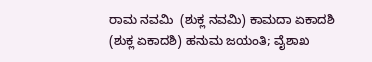ರಾಮ ನವಮಿ  (ಶುಕ್ಲ ನವಮಿ) ಕಾಮದಾ ಏಕಾದಶಿ  (ಶುಕ್ಲ ಏಕಾದಶಿ) ಹನುಮ ಜಯಂತಿ; ವೈಶಾಖ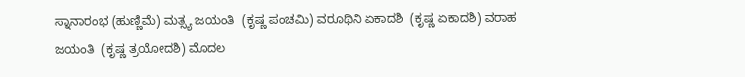ಸ್ನಾನಾರಂಭ (ಹುಣ್ಣಿಮೆ) ಮತ್ಸ್ಯ ಜಯಂತಿ  (ಕೃಷ್ಣ ಪಂಚಮಿ) ವರೂಥಿನಿ ಏಕಾದಶಿ  (ಕೃಷ್ಣ ಏಕಾದಶಿ) ವರಾಹ ಜಯಂತಿ  (ಕೃಷ್ಣ ತ್ರಯೋದಶಿ) ಮೊದಲ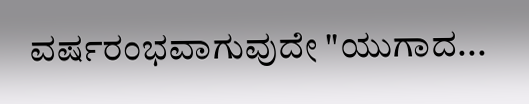ವರ್ಷರಂಭವಾಗುವುದೇ "ಯುಗಾದ...